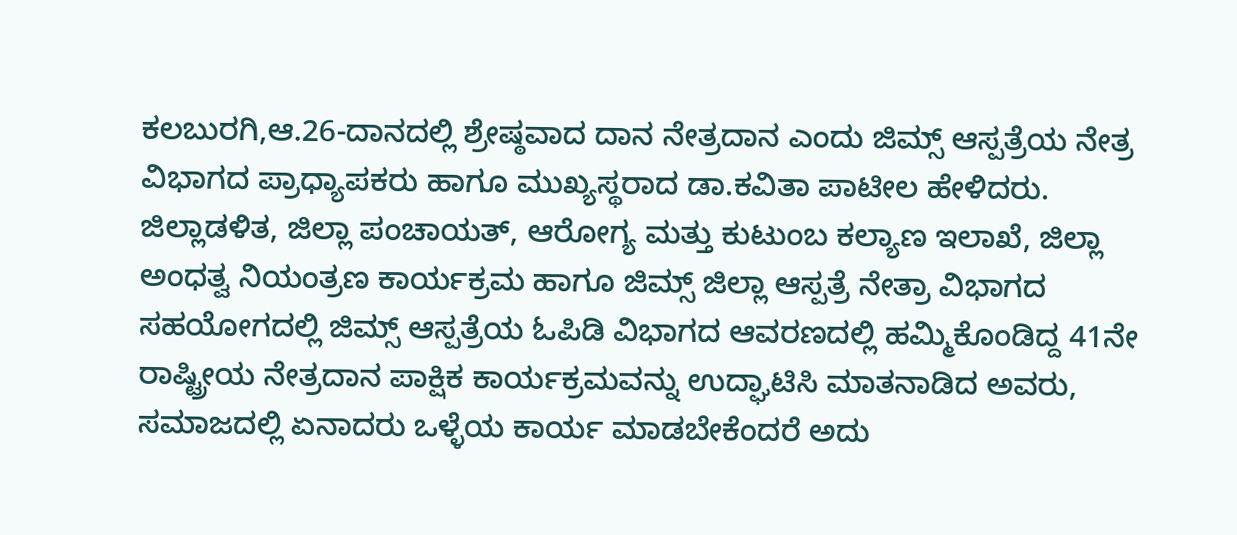ಕಲಬುರಗಿ,ಆ.26-ದಾನದಲ್ಲಿ ಶ್ರೇಷ್ಠವಾದ ದಾನ ನೇತ್ರದಾನ ಎಂದು ಜಿಮ್ಸ್ ಆಸ್ಪತ್ರೆಯ ನೇತ್ರ ವಿಭಾಗದ ಪ್ರಾಧ್ಯಾಪಕರು ಹಾಗೂ ಮುಖ್ಯಸ್ಥರಾದ ಡಾ.ಕವಿತಾ ಪಾಟೀಲ ಹೇಳಿದರು.
ಜಿಲ್ಲಾಡಳಿತ, ಜಿಲ್ಲಾ ಪಂಚಾಯತ್, ಆರೋಗ್ಯ ಮತ್ತು ಕುಟುಂಬ ಕಲ್ಯಾಣ ಇಲಾಖೆ, ಜಿಲ್ಲಾ ಅಂಧತ್ವ ನಿಯಂತ್ರಣ ಕಾರ್ಯಕ್ರಮ ಹಾಗೂ ಜಿಮ್ಸ್ ಜಿಲ್ಲಾ ಆಸ್ಪತ್ರೆ ನೇತ್ರಾ ವಿಭಾಗದ ಸಹಯೋಗದಲ್ಲಿ ಜಿಮ್ಸ್ ಆಸ್ಪತ್ರೆಯ ಓಪಿಡಿ ವಿಭಾಗದ ಆವರಣದಲ್ಲಿ ಹಮ್ಮಿಕೊಂಡಿದ್ದ 41ನೇ ರಾಷ್ಟ್ರೀಯ ನೇತ್ರದಾನ ಪಾಕ್ಷಿಕ ಕಾರ್ಯಕ್ರಮವನ್ನು ಉದ್ಘಾಟಿಸಿ ಮಾತನಾಡಿದ ಅವರು, ಸಮಾಜದಲ್ಲಿ ಏನಾದರು ಒಳ್ಳೆಯ ಕಾರ್ಯ ಮಾಡಬೇಕೆಂದರೆ ಅದು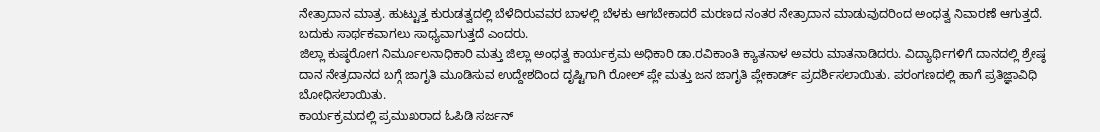ನೇತ್ರಾದಾನ ಮಾತ್ರ. ಹುಟ್ಟುತ್ತ ಕುರುಡತ್ವದಲ್ಲಿ ಬೆಳೆದಿರುವವರ ಬಾಳಲ್ಲಿ ಬೆಳಕು ಆಗಬೇಕಾದರೆ ಮರಣದ ನಂತರ ನೇತ್ರಾದಾನ ಮಾಡುವುದರಿಂದ ಅಂಧತ್ವ ನಿವಾರಣೆ ಆಗುತ್ತದೆ. ಬದುಕು ಸಾರ್ಥಕವಾಗಲು ಸಾಧ್ಯವಾಗುತ್ತದೆ ಎಂದರು.
ಜಿಲ್ಲಾ ಕುಷ್ಠರೋಗ ನಿರ್ಮೂಲನಾಧಿಕಾರಿ ಮತ್ತು ಜಿಲ್ಲಾ ಅಂಧತ್ವ ಕಾರ್ಯಕ್ರಮ ಅಧಿಕಾರಿ ಡಾ.ರವಿಕಾಂತಿ ಕ್ಯಾತನಾಳ ಅವರು ಮಾತನಾಡಿದರು. ವಿದ್ಯಾರ್ಥಿಗಳಿಗೆ ದಾನದಲ್ಲಿ ಶ್ರೇಷ್ಠ ದಾನ ನೇತ್ರದಾನದ ಬಗ್ಗೆ ಜಾಗೃತಿ ಮೂಡಿಸುವ ಉದ್ದೇಶದಿಂದ ದೃಷ್ಟಿಗಾಗಿ ರೋಲ್ ಪ್ಲೇ ಮತ್ತು ಜನ ಜಾಗೃತಿ ಪ್ಲೇಕಾರ್ಡ್ ಪ್ರದರ್ಶಿಸಲಾಯಿತು. ಪರಂಗಣದಲ್ಲಿ ಹಾಗೆ ಪ್ರತಿಜ್ಞಾವಿಧಿ ಬೋಧಿಸಲಾಯಿತು.
ಕಾರ್ಯಕ್ರಮದಲ್ಲಿ ಪ್ರಮುಖರಾದ ಓಪಿಡಿ ಸರ್ಜನ್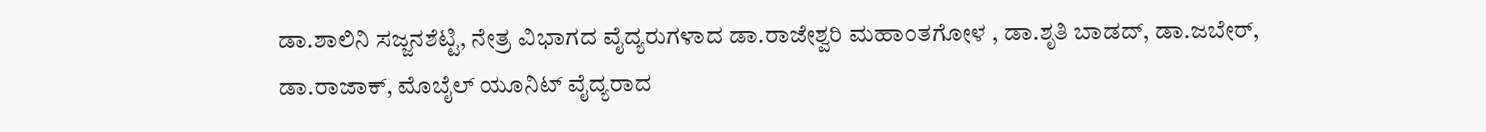ಡಾ.ಶಾಲಿನಿ ಸಜ್ಜನಶೆಟ್ಟಿ, ನೇತ್ರ ವಿಭಾಗದ ವೈದ್ಯರುಗಳಾದ ಡಾ.ರಾಜೇಶ್ವರಿ ಮಹಾಂತಗೋಳ , ಡಾ.ಶೃತಿ ಬಾಡದ್, ಡಾ.ಜಬೇರ್, ಡಾ.ರಾಜಾಕ್, ಮೊಬೈಲ್ ಯೂನಿಟ್ ವೈದ್ಯರಾದ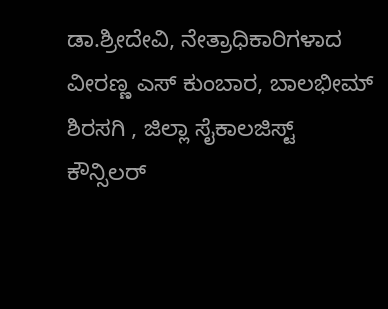ಡಾ.ಶ್ರೀದೇವಿ, ನೇತ್ರಾಧಿಕಾರಿಗಳಾದ ವೀರಣ್ಣ ಎಸ್ ಕುಂಬಾರ, ಬಾಲಭೀಮ್ ಶಿರಸಗಿ , ಜಿಲ್ಲಾ ಸೈಕಾಲಜಿಸ್ಟ್ ಕೌನ್ಸಿಲರ್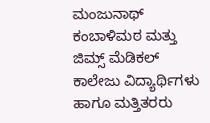ಮಂಜುನಾಥ್ ಕಂಬಾಳಿಮಠ ಮತ್ತು ಜಿಮ್ಸ್ ಮೆಡಿಕಲ್ ಕಾಲೇಜು ವಿದ್ಯಾರ್ಥಿಗಳು ಹಾಗೂ ಮತ್ತಿತರರು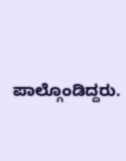ಪಾಲ್ಗೊಂಡಿದ್ದರು.